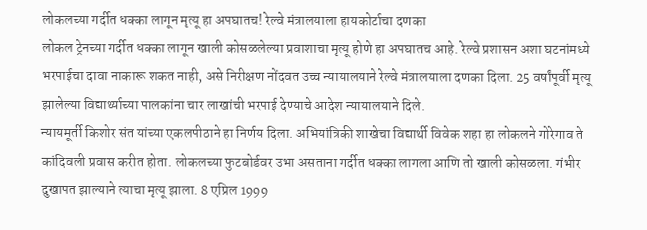लोकलच्या गर्दीत धक्का लागून मृत्यू हा अपघातच! रेल्वे मंत्रालयाला हायकोर्टाचा दणका
लोकल ट्रेनच्या गर्दीत धक्का लागून खाली कोसळलेल्या प्रवाशाचा मृत्यू होणे हा अपघातच आहे. रेल्वे प्रशासन अशा घटनांमध्ये भरपाईचा दावा नाकारू शकत नाही, असे निरीक्षण नोंदवत उच्च न्यायालयाने रेल्वे मंत्रालयाला दणका दिला. 25 वर्षांपूर्वी मृत्यू झालेल्या विद्यार्थ्याच्या पालकांना चार लाखांची भरपाई देण्याचे आदेश न्यायालयाने दिले.
न्यायमूर्ती किशोर संत यांच्या एकलपीठाने हा निर्णय दिला. अभियांत्रिकी शाखेचा विद्यार्थी विवेक शहा हा लोकलने गोरेगाव ते कांदिवली प्रवास करीत होता. लोकलच्या फुटबोर्डवर उभा असताना गर्दीत धक्का लागला आणि तो खाली कोसळला. गंभीर दुखापत झाल्याने त्याचा मृत्यू झाला. 8 एप्रिल 1999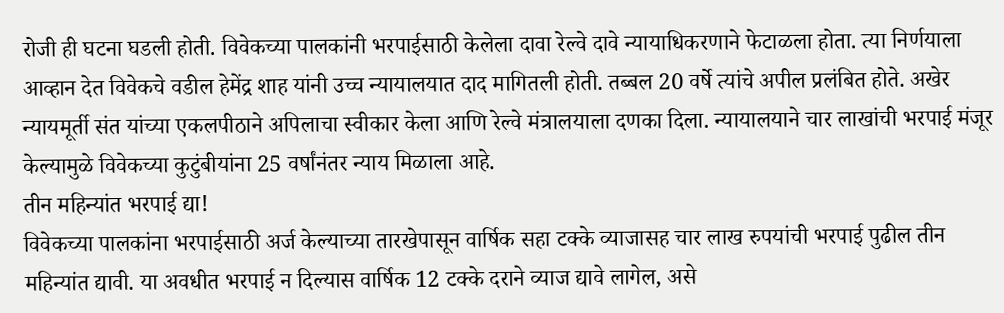रोजी ही घटना घडली होती. विवेकच्या पालकांनी भरपाईसाठी केलेला दावा रेल्वे दावे न्यायाधिकरणाने फेटाळला होता. त्या निर्णयाला आव्हान देत विवेकचे वडील हेमेंद्र शाह यांनी उच्च न्यायालयात दाद मागितली होती. तब्बल 20 वर्षे त्यांचे अपील प्रलंबित होते. अखेर न्यायमूर्ती संत यांच्या एकलपीठाने अपिलाचा स्वीकार केला आणि रेल्वे मंत्रालयाला दणका दिला. न्यायालयाने चार लाखांची भरपाई मंजूर केल्यामुळे विवेकच्या कुटुंबीयांना 25 वर्षांनंतर न्याय मिळाला आहे.
तीन महिन्यांत भरपाई द्या!
विवेकच्या पालकांना भरपाईसाठी अर्ज केल्याच्या तारखेपासून वार्षिक सहा टक्के व्याजासह चार लाख रुपयांची भरपाई पुढील तीन महिन्यांत द्यावी. या अवधीत भरपाई न दिल्यास वार्षिक 12 टक्के दराने व्याज द्यावे लागेल, असे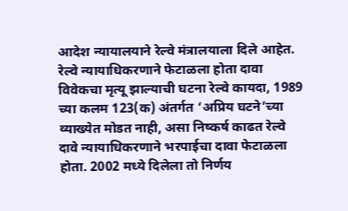आदेश न्यायालयाने रेल्वे मंत्रालयाला दिले आहेत.
रेल्वे न्यायाधिकरणाने फेटाळला होता दावा
विवेकचा मृत्यू झाल्याची घटना रेल्वे कायदा, 1989 च्या कलम 123(क) अंतर्गत ‘अप्रिय घटने’च्या व्याख्येत मोडत नाही, असा निष्कर्ष काढत रेल्वे दावे न्यायाधिकरणाने भरपाईचा दावा फेटाळला होता. 2002 मध्ये दिलेला तो निर्णय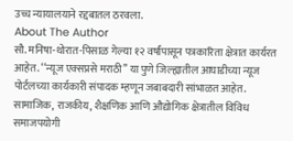उच्च न्यायालयाने रद्दबातल ठरवला.
About The Author
सौ. मनिषा-थोरात-पिसाळ गेल्या १२ वर्षांपासून पत्रकारिता क्षेत्रात कार्यरत आहेत. ‘‘न्यूज एक्सप्रसे मराठी’’ या पुणे जिल्ह्यातील आघाडीच्या न्यूज पोर्टलच्या कार्यकारी संपादक म्हणून जबाबदारी सांभाळत आहेत. सामाजिक, राजकीय, शैक्षणिक आणि औद्योगिक क्षेत्रातील विविध समाजपयोगी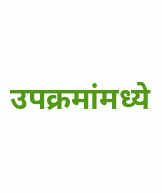उपक्रमांमध्ये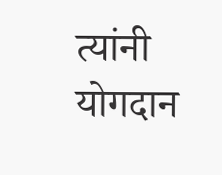त्यांनी योगदान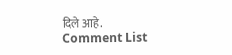दिले आहे.
Comment List